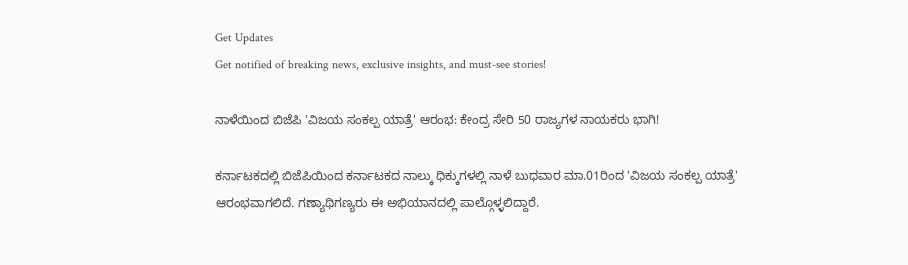Get Updates
Get notified of breaking news, exclusive insights, and must-see stories!

ನಾಳೆಯಿಂದ ಬಿಜೆಪಿ 'ವಿಜಯ ಸಂಕಲ್ಪ ಯಾತ್ರೆ' ಆರಂಭ: ಕೇಂದ್ರ ಸೇರಿ 50 ರಾಜ್ಯಗಳ ನಾಯಕರು ಭಾಗಿ!

ಕರ್ನಾಟಕದಲ್ಲಿ ಬಿಜೆಪಿಯಿಂದ ಕರ್ನಾಟಕದ ನಾಲ್ಕು ಧಿಕ್ಕುಗಳಲ್ಲಿ ನಾಳೆ ಬುಧವಾರ ಮಾ.01ರಿಂದ 'ವಿಜಯ ಸಂಕಲ್ಪ ಯಾತ್ರೆ' ಆರಂಭವಾಗಲಿದೆ. ಗಣ್ಯಾಥಿಗಣ್ಯರು ಈ ಅಭಿಯಾನದಲ್ಲಿ ಪಾಲ್ಗೊಳ್ಳಲಿದ್ದಾರೆ.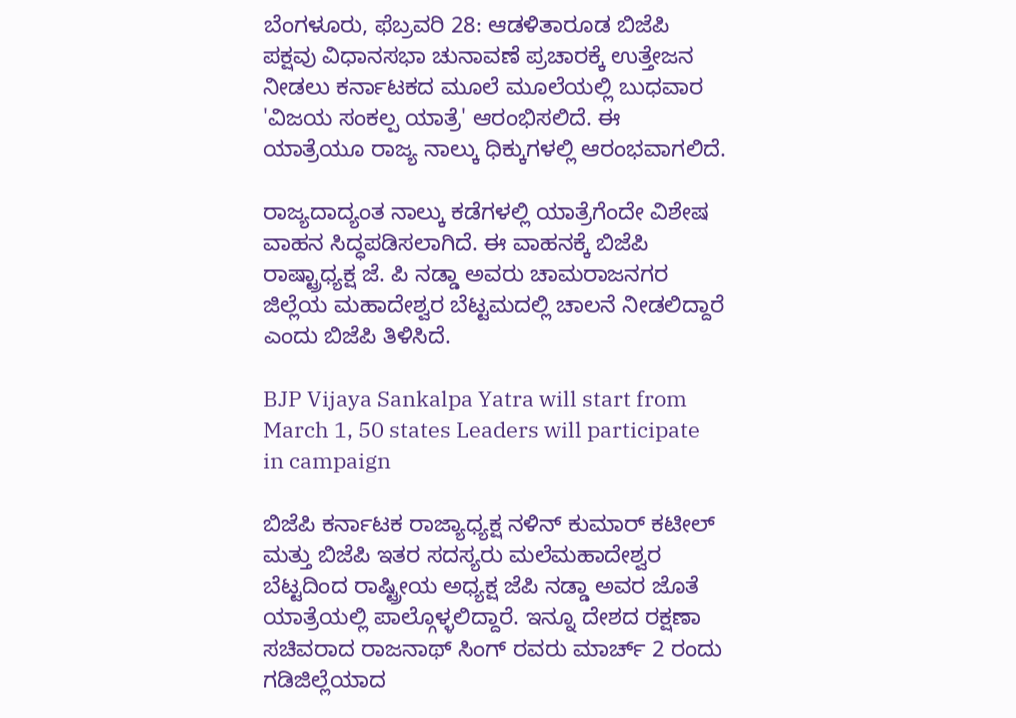ಬೆಂಗಳೂರು, ಫೆಬ್ರವರಿ 28: ಆಡಳಿತಾರೂಡ ಬಿಜೆಪಿ ಪಕ್ಷವು ವಿಧಾನಸಭಾ ಚುನಾವಣೆ ಪ್ರಚಾರಕ್ಕೆ ಉತ್ತೇಜನ ನೀಡಲು ಕರ್ನಾಟಕದ ಮೂಲೆ ಮೂಲೆಯಲ್ಲಿ ಬುಧವಾರ 'ವಿಜಯ ಸಂಕಲ್ಪ ಯಾತ್ರೆ' ಆರಂಭಿಸಲಿದೆ. ಈ ಯಾತ್ರೆಯೂ ರಾಜ್ಯ ನಾಲ್ಕು ಧಿಕ್ಕುಗಳಲ್ಲಿ ಆರಂಭವಾಗಲಿದೆ.

ರಾಜ್ಯದಾದ್ಯಂತ ನಾಲ್ಕು ಕಡೆಗಳಲ್ಲಿ ಯಾತ್ರೆಗೆಂದೇ ವಿಶೇಷ ವಾಹನ ಸಿದ್ಧಪಡಿಸಲಾಗಿದೆ. ಈ ವಾಹನಕ್ಕೆ ಬಿಜೆಪಿ ರಾಷ್ಟ್ರಾಧ್ಯಕ್ಷ ಜೆ. ಪಿ ನಡ್ಡಾ ಅವರು ಚಾಮರಾಜನಗರ ಜಿಲ್ಲೆಯ ಮಹಾದೇಶ್ವರ ಬೆಟ್ಟಮದಲ್ಲಿ ಚಾಲನೆ ನೀಡಲಿದ್ದಾರೆ ಎಂದು ಬಿಜೆಪಿ ತಿಳಿಸಿದೆ.

BJP Vijaya Sankalpa Yatra will start from March 1, 50 states Leaders will participate in campaign

ಬಿಜೆಪಿ ಕರ್ನಾಟಕ ರಾಜ್ಯಾಧ್ಯಕ್ಷ ನಳಿನ್ ಕುಮಾರ್ ಕಟೀಲ್ ಮತ್ತು ಬಿಜೆಪಿ ಇತರ ಸದಸ್ಯರು ಮಲೆಮಹಾದೇಶ್ವರ ಬೆಟ್ಟದಿಂದ ರಾಷ್ಟ್ರೀಯ ಅಧ್ಯಕ್ಷ ಜೆಪಿ ನಡ್ಡಾ ಅವರ ಜೊತೆ ಯಾತ್ರೆಯಲ್ಲಿ ಪಾಲ್ಗೊಳ್ಳಲಿದ್ದಾರೆ. ಇನ್ನೂ ದೇಶದ ರಕ್ಷಣಾ ಸಚಿವರಾದ ರಾಜನಾಥ್ ಸಿಂಗ್ ರವರು ಮಾರ್ಚ್ 2 ರಂದು ಗಡಿಜಿಲ್ಲೆಯಾದ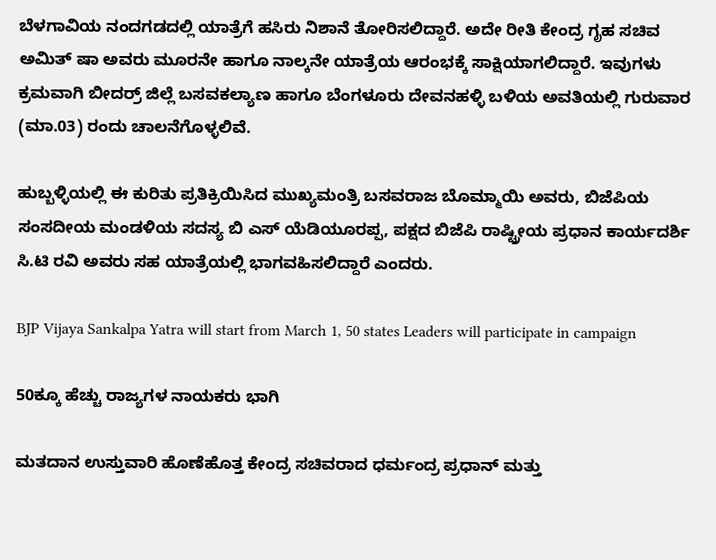ಬೆಳಗಾವಿಯ ನಂದಗಡದಲ್ಲಿ ಯಾತ್ರೆಗೆ ಹಸಿರು ನಿಶಾನೆ ತೋರಿಸಲಿದ್ದಾರೆ. ಅದೇ ರೀತಿ ಕೇಂದ್ರ ಗೃಹ ಸಚಿವ ಅಮಿತ್ ಷಾ ಅವರು ಮೂರನೇ ಹಾಗೂ ನಾಲ್ಕನೇ ಯಾತ್ರೆಯ ಆರಂಭಕ್ಕೆ ಸಾಕ್ಷಿಯಾಗಲಿದ್ದಾರೆ. ಇವುಗಳು ಕ್ರಮವಾಗಿ ಬೀದರ್ರ್ ಜಿಲ್ಲೆ ಬಸವಕಲ್ಯಾಣ ಹಾಗೂ ಬೆಂಗಳೂರು ದೇವನಹಳ್ಳಿ ಬಳಿಯ ಅವತಿಯಲ್ಲಿ ಗುರುವಾರ (ಮಾ.03) ರಂದು ಚಾಲನೆಗೊಳ್ಳಲಿವೆ.

ಹುಬ್ಬಳ್ಳಿಯಲ್ಲಿ ಈ ಕುರಿತು ಪ್ರತಿಕ್ರಿಯಿಸಿದ ಮುಖ್ಯಮಂತ್ರಿ ಬಸವರಾಜ ಬೊಮ್ಮಾಯಿ ಅವರು, ಬಿಜೆಪಿಯ ಸಂಸದೀಯ ಮಂಡಳಿಯ ಸದಸ್ಯ ಬಿ ಎಸ್ ಯೆಡಿಯೂರಪ್ಪ, ಪಕ್ಷದ ಬಿಜೆಪಿ ರಾಷ್ಟ್ರೀಯ ಪ್ರಧಾನ ಕಾರ್ಯದರ್ಶಿ ಸಿ.ಟಿ ರವಿ ಅವರು ಸಹ ಯಾತ್ರೆಯಲ್ಲಿ ಭಾಗವಹಿಸಲಿದ್ದಾರೆ ಎಂದರು.

BJP Vijaya Sankalpa Yatra will start from March 1, 50 states Leaders will participate in campaign

50ಕ್ಕೂ ಹೆಚ್ಚು ರಾಜ್ಯಗಳ ನಾಯಕರು ಭಾಗಿ

ಮತದಾನ ಉಸ್ತುವಾರಿ ಹೊಣೆಹೊತ್ತ ಕೇಂದ್ರ ಸಚಿವರಾದ ಧರ್ಮಂದ್ರ ಪ್ರಧಾನ್ ಮತ್ತು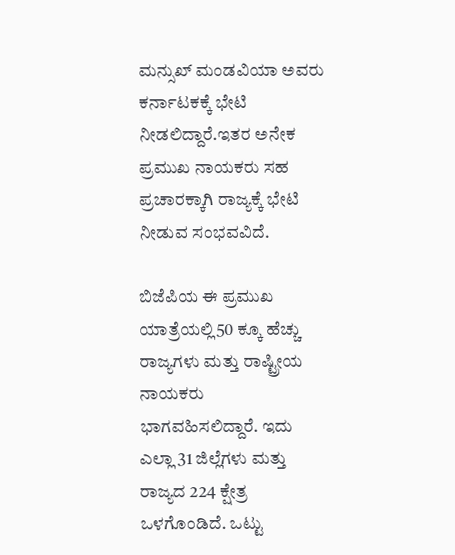ಮನ್ಸುಖ್ ಮಂಡವಿಯಾ ಅವರು ಕರ್ನಾಟಕಕ್ಕೆ ಭೇಟಿ ನೀಡಲಿದ್ದಾರೆ.ಇತರ ಅನೇಕ ಪ್ರಮುಖ ನಾಯಕರು ಸಹ ಪ್ರಚಾರಕ್ಕಾಗಿ ರಾಜ್ಯಕ್ಕೆ ಭೇಟಿ ನೀಡುವ ಸಂಭವವಿದೆ.

ಬಿಜೆಪಿಯ ಈ ಪ್ರಮುಖ ಯಾತ್ರೆಯಲ್ಲಿ50 ಕ್ಕೂ ಹೆಚ್ಚು ರಾಜ್ಯಗಳು ಮತ್ತು ರಾಷ್ಟ್ರೀಯ ನಾಯಕರು ಭಾಗವಹಿಸಲಿದ್ದಾರೆ. ಇದು ಎಲ್ಲಾ 31 ಜಿಲ್ಲೆಗಳು ಮತ್ತು ರಾಜ್ಯದ 224 ಕ್ಷೇತ್ರ ಒಳಗೊಂಡಿದೆ. ಒಟ್ಟು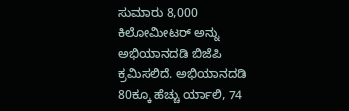ಸುಮಾರು 8,000 ಕಿಲೋಮೀಟರ್‌ ಅನ್ನು ಅಭಿಯಾನದಡಿ ಬಿಜೆಪಿ ಕ್ರಮಿಸಲಿದೆ. ಅಭಿಯಾನದಡಿ 80ಕ್ಕೂ ಹೆಚ್ಚು ರ್ಯಾಲಿ, 74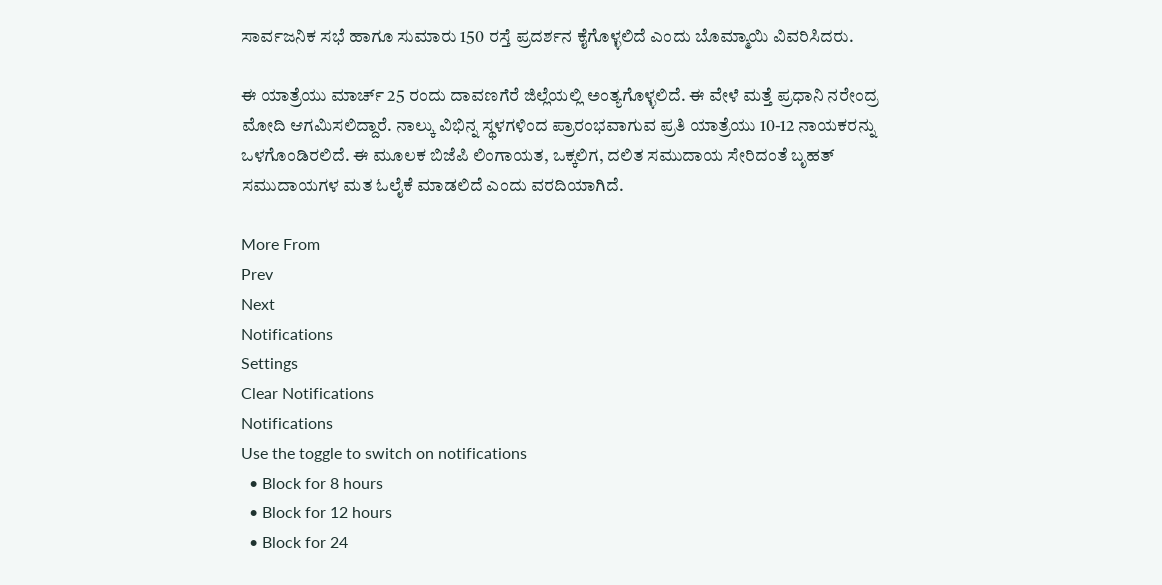ಸಾರ್ವಜನಿಕ ಸಭೆ ಹಾಗೂ ಸುಮಾರು 150 ರಸ್ತೆ ಪ್ರದರ್ಶನ ಕೈಗೊಳ್ಳಲಿದೆ ಎಂದು ಬೊಮ್ಮಾಯಿ ವಿವರಿಸಿದರು.

ಈ ಯಾತ್ರೆಯು ಮಾರ್ಚ್ 25 ರಂದು ದಾವಣಗೆರೆ ಜಿಲ್ಲೆಯಲ್ಲಿ ಅಂತ್ಯಗೊಳ್ಳಲಿದೆ. ಈ ವೇಳೆ ಮತ್ತೆ ಪ್ರಧಾನಿ ನರೇಂದ್ರ ಮೋದಿ ಆಗಮಿಸಲಿದ್ದಾರೆ. ನಾಲ್ಕು ವಿಭಿನ್ನ ಸ್ಥಳಗಳಿಂದ ಪ್ರಾರಂಭವಾಗುವ ಪ್ರತಿ ಯಾತ್ರೆಯು 10-12 ನಾಯಕರನ್ನು ಒಳಗೊಂಡಿರಲಿದೆ. ಈ ಮೂಲಕ ಬಿಜೆಪಿ ಲಿಂಗಾಯತ, ಒಕ್ಕಲಿಗ, ದಲಿತ ಸಮುದಾಯ ಸೇರಿದಂತೆ ಬೃಹತ್ ಸಮುದಾಯಗಳ ಮತ ಓಲೈಕೆ ಮಾಡಲಿದೆ ಎಂದು ವರದಿಯಾಗಿದೆ.

More From
Prev
Next
Notifications
Settings
Clear Notifications
Notifications
Use the toggle to switch on notifications
  • Block for 8 hours
  • Block for 12 hours
  • Block for 24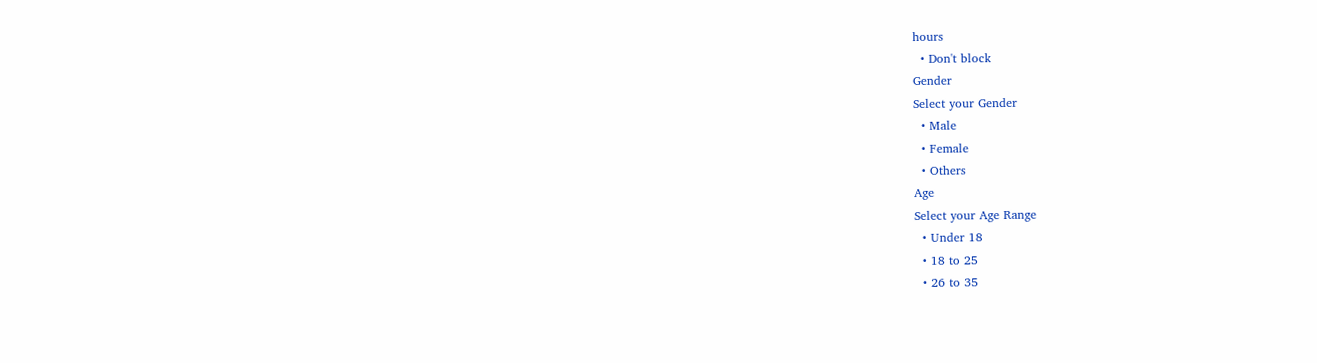hours
  • Don't block
Gender
Select your Gender
  • Male
  • Female
  • Others
Age
Select your Age Range
  • Under 18
  • 18 to 25
  • 26 to 35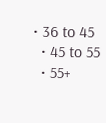• 36 to 45
  • 45 to 55
  • 55+